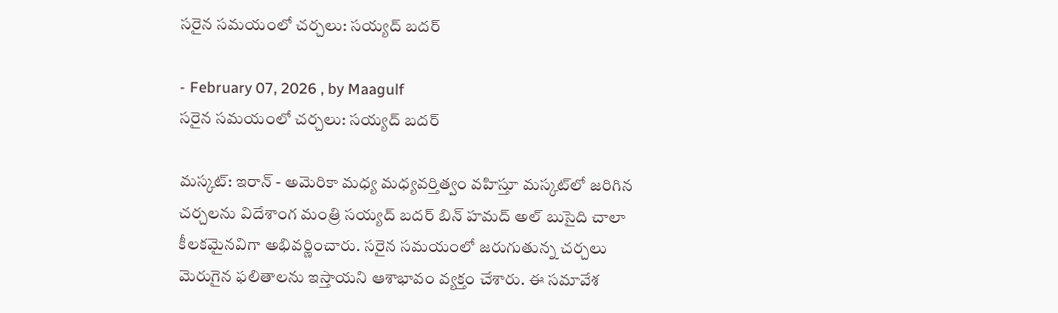సరైన సమయంలో చర్చలు: సయ్యద్ బదర్

- February 07, 2026 , by Maagulf
సరైన సమయంలో చర్చలు: సయ్యద్ బదర్

మస్కట్: ఇరాన్ - అమెరికా మధ్య మధ్యవర్తిత్వం వహిస్తూ మస్కట్‌లో జరిగిన చర్చలను విదేశాంగ మంత్రి సయ్యద్ బదర్ బిన్ హమద్ అల్ బుసైది చాలా కీలకమైనవిగా అభివర్ణించారు. సరైన సమయంలో జరుగుతున్న చర్చలు మెరుగైన ఫలితాలను ఇస్తాయని ఆశాభావం వ్యక్తం చేశారు. ఈ సమావేశ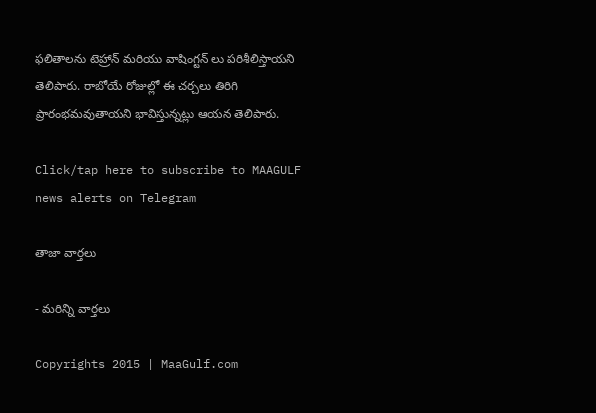ఫలితాలను టెహ్రాన్ మరియు వాషింగ్టన్‌ లు పరిశీలిస్తాయని తెలిపారు. రాబోయే రోజుల్లో ఈ చర్చలు తిరిగి ప్రారంభమవుతాయని భావిస్తున్నట్లు ఆయన తెలిపారు.

Click/tap here to subscribe to MAAGULF news alerts on Telegram

తాజా వార్తలు

- మరిన్ని వార్తలు

Copyrights 2015 | MaaGulf.com